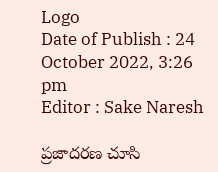Logo
Date of Publish : 24 October 2022, 3:26 pm
Editor : Sake Naresh

ప్రజాదరణ చూసి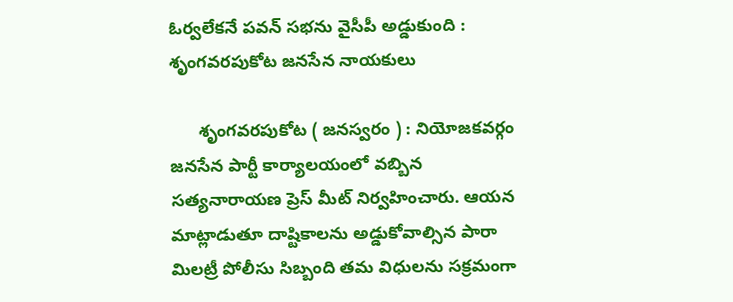ఓర్వలేకనే పవన్ సభను వైసీపీ అడ్డుకుంది : శృంగవరపుకోట జనసేన నాయకులు

      శృంగవరపుకోట ( జనస్వరం ) : నియోజకవర్గం జనసేన పార్టీ కార్యాలయంలో వబ్బిన సత్యనారాయణ ప్రెస్ మీట్ నిర్వహించారు. ఆయన మాట్లాడుతూ దాష్టికాలను అడ్డుకోవాల్సిన పారా మిలట్రీ పోలీసు సిబ్బంది తమ విధులను సక్రమంగా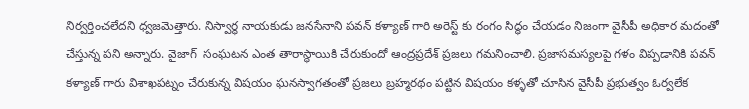నిర్వర్తించలేదని ధ్వజమెత్తారు. నిస్వార్థ నాయకుడు జనసేనాని పవన్ కళ్యాణ్ గారి అరెస్ట్ కు రంగం సిద్ధం చేయడం నిజంగా వైసీపీ అధికార మదంతో చేస్తున్న పని అన్నారు. వైజాగ్  సంఘటన ఎంత తారాస్థాయికి చేరుకుందో ఆంద్రప్రదేశ్ ప్రజలు గమనించాలి. ప్రజాసమస్యలపై గళం విప్పడానికి పవన్ కళ్యాణ్ గారు విశాఖపట్నం చేరుకున్న విషయం ఘనస్వాగతంతో ప్రజలు బ్రహ్మరథం పట్టిన విషయం కళ్ళతో చూసిన వైసీపీ ప్రభుత్వం ఓర్వలేక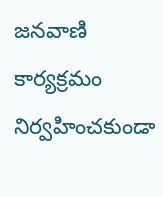జనవాణి కార్యక్రమం నిర్వహించకుండా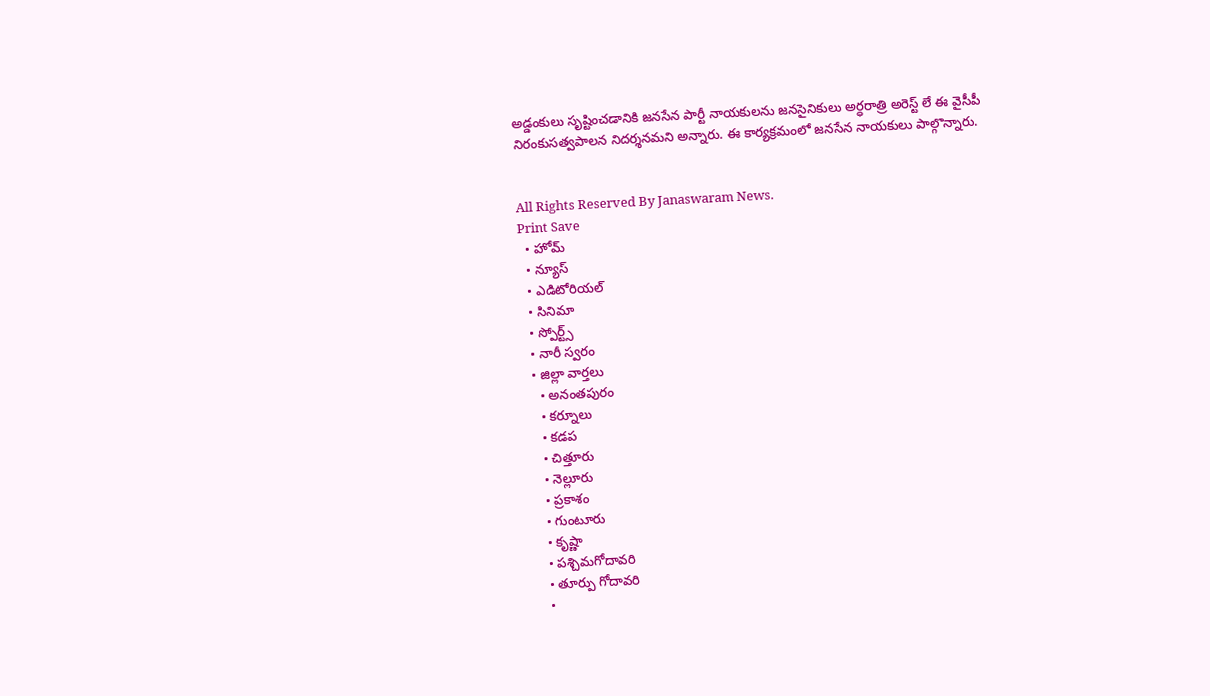అడ్డంకులు సృష్టించడానికి జనసేన పార్టీ నాయకులను జనసైనికులు అర్ధరాత్రి అరెస్ట్ లే ఈ వైసీపీ నిరంకుసత్వపాలన నిదర్శనమని అన్నారు. ఈ కార్యక్రమంలో జనసేన నాయకులు పాల్గొన్నారు.


All Rights Reserved By Janaswaram News.
Print Save
  • హోమ్
  • న్యూస్
  • ఎడిటోరియల్
  • సినిమా
  • స్పోర్ట్స్
  • నారీ స్వరం
  • జిల్లా వార్తలు
    • అనంతపురం
    • కర్నూలు
    • కడప
    • చిత్తూరు
    • నెల్లూరు
    • ప్రకాశం
    • గుంటూరు
    • కృష్ణా
    • పశ్చిమగోదావరి
    • తూర్పు గోదావరి
    •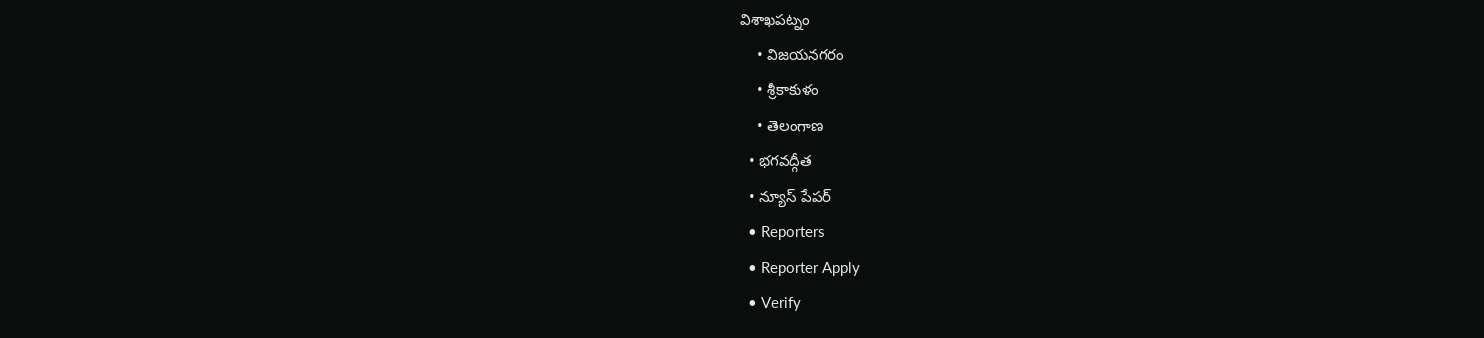విశాఖపట్నం
    • విజయనగరం
    • శ్రీకాకుళం
    • తెలంగాణ
  • భగవద్గీత
  • న్యూస్ పేపర్
  • Reporters
  • Reporter Apply
  • Verify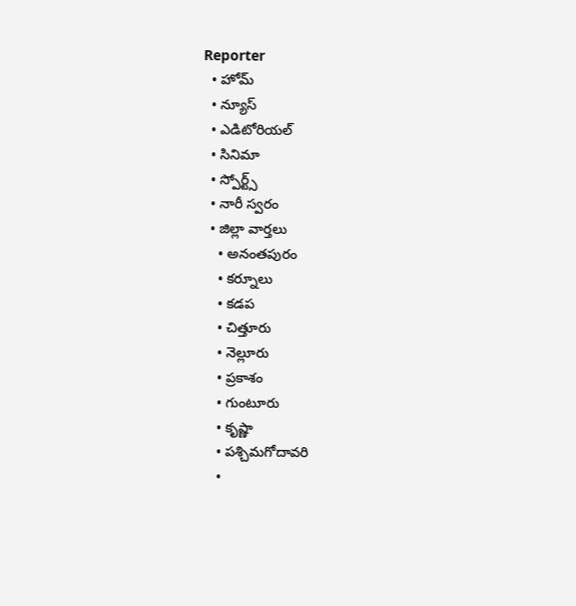Reporter
  • హోమ్
  • న్యూస్
  • ఎడిటోరియల్
  • సినిమా
  • స్పోర్ట్స్
  • నారీ స్వరం
  • జిల్లా వార్తలు
    • అనంతపురం
    • కర్నూలు
    • కడప
    • చిత్తూరు
    • నెల్లూరు
    • ప్రకాశం
    • గుంటూరు
    • కృష్ణా
    • పశ్చిమగోదావరి
    •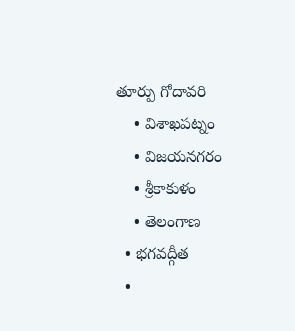తూర్పు గోదావరి
    • విశాఖపట్నం
    • విజయనగరం
    • శ్రీకాకుళం
    • తెలంగాణ
  • భగవద్గీత
  •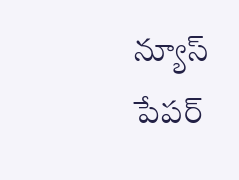న్యూస్ పేపర్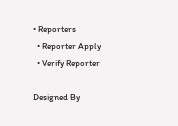• Reporters
  • Reporter Apply
  • Verify Reporter

Designed By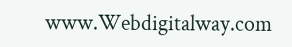www.Webdigitalway.com